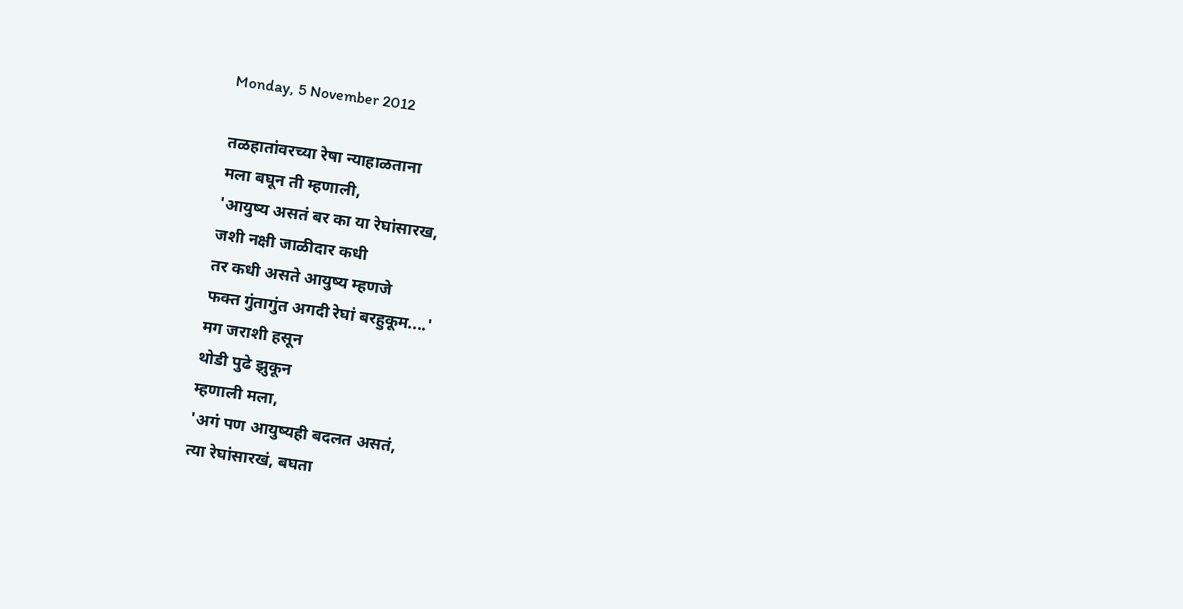Monday, 5 November 2012

तळहातांवरच्या रेषा न्याहाळताना
मला बघून ती म्हणाली,
'आयुष्य असतं बर का या रेघांसारख,
जशी नक्षी जाळीदार कधी
तर कधी असते आयुष्य म्हणजे
फक्त गुंतागुंत अगदी रेघां बरहुकूम....'
मग जराशी हसून
थोडी पुढे झुकून
म्हणाली मला,
'अगं पण आयुष्यही बदलत असतं,
त्या रेघांसारखं, बघता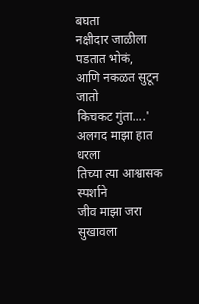बघता
नक्षीदार जाळीला पडतात भोकं,
आणि नकळत सुटून जातो
किचकट गुंता....'
अलगद माझा हात धरला
तिच्या त्या आश्वासक स्पर्शाने
जीव माझा जरा सुखावला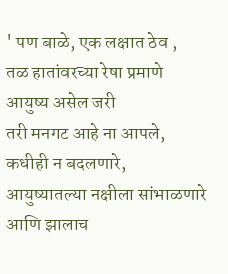' पण बाळे, एक लक्षात ठेव ,
तळ हातांवरच्या रेषा प्रमाणे
आयुष्य असेल जरी
तरी मनगट आहे ना आपले,
कधीही न बदलणारे,
आयुष्यातल्या नक्षीला सांभाळणारे
आणि झालाच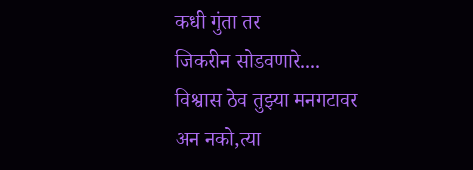कधी गुंता तर
जिकरीन सोडवणारे....
विश्वास ठेव तुझ्या मनगटावर
अन नको,त्या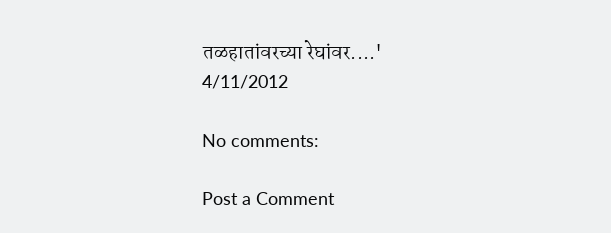तळहातांवरच्या रेघांवर....'
4/11/2012

No comments:

Post a Comment